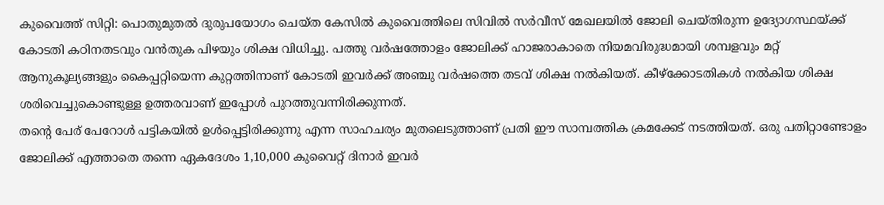കുവൈത്ത് സിറ്റി: പൊതുമുതൽ ദുരുപയോഗം ചെയ്ത കേസിൽ കുവൈത്തിലെ സിവിൽ സർവീസ് മേഖലയിൽ ജോലി ചെയ്തിരുന്ന ഉദ്യോഗസ്ഥയ്ക്ക് കോടതി കഠിനതടവും വൻതുക പിഴയും ശിക്ഷ വിധിച്ചു. പത്തു വർഷത്തോളം ജോലിക്ക് ഹാജരാകാതെ നിയമവിരുദ്ധമായി ശമ്പളവും മറ്റ് ആനുകൂല്യങ്ങളും കൈപ്പറ്റിയെന്ന കുറ്റത്തിനാണ് കോടതി ഇവർക്ക് അഞ്ചു വർഷത്തെ തടവ് ശിക്ഷ നൽകിയത്. കീഴ്ക്കോടതികൾ നൽകിയ ശിക്ഷ ശരിവെച്ചുകൊണ്ടുള്ള ഉത്തരവാണ് ഇപ്പോൾ പുറത്തുവന്നിരിക്കുന്നത്.
തന്റെ പേര് പേറോൾ പട്ടികയിൽ ഉൾപ്പെട്ടിരിക്കുന്നു എന്ന സാഹചര്യം മുതലെടുത്താണ് പ്രതി ഈ സാമ്പത്തിക ക്രമക്കേട് നടത്തിയത്. ഒരു പതിറ്റാണ്ടോളം ജോലിക്ക് എത്താതെ തന്നെ ഏകദേശം 1,10,000 കുവൈറ്റ് ദിനാർ ഇവർ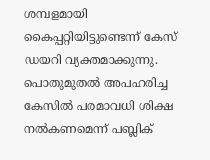ശമ്പളമായി കൈപ്പറ്റിയിട്ടുണ്ടെന്ന് കേസ് ഡയറി വ്യക്തമാക്കുന്നു. പൊതുമുതൽ അപഹരിച്ച കേസിൽ പരമാവധി ശിക്ഷ നൽകണമെന്ന് പബ്ലിക്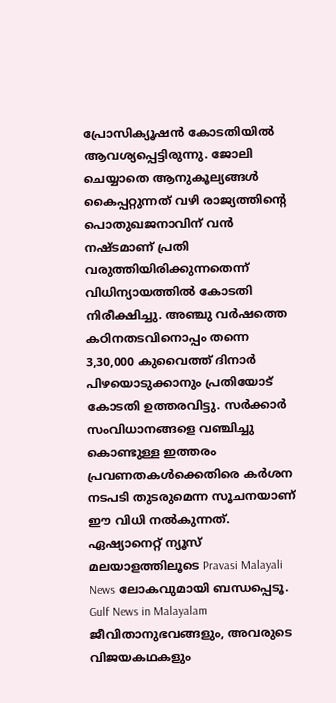പ്രോസിക്യൂഷൻ കോടതിയിൽ ആവശ്യപ്പെട്ടിരുന്നു. ജോലി ചെയ്യാതെ ആനുകൂല്യങ്ങൾ കൈപ്പറ്റുന്നത് വഴി രാജ്യത്തിന്റെ പൊതുഖജനാവിന് വൻ നഷ്ടമാണ് പ്രതി വരുത്തിയിരിക്കുന്നതെന്ന് വിധിന്യായത്തിൽ കോടതി നിരീക്ഷിച്ചു. അഞ്ചു വർഷത്തെ കഠിനതടവിനൊപ്പം തന്നെ 3,30,000 കുവൈത്ത് ദിനാർ പിഴയൊടുക്കാനും പ്രതിയോട് കോടതി ഉത്തരവിട്ടു. സർക്കാർ സംവിധാനങ്ങളെ വഞ്ചിച്ചു കൊണ്ടുള്ള ഇത്തരം പ്രവണതകൾക്കെതിരെ കർശന നടപടി തുടരുമെന്ന സൂചനയാണ് ഈ വിധി നൽകുന്നത്.
ഏഷ്യാനെറ്റ് ന്യൂസ് മലയാളത്തിലൂടെ Pravasi Malayali News ലോകവുമായി ബന്ധപ്പെടൂ. Gulf News in Malayalam ജീവിതാനുഭവങ്ങളും, അവരുടെ വിജയകഥകളും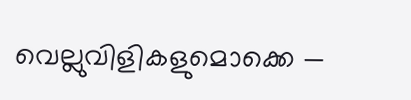വെല്ലുവിളികളുമൊക്കെ —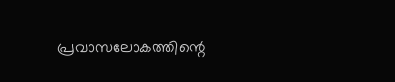പ്രവാസലോകത്തിന്റെ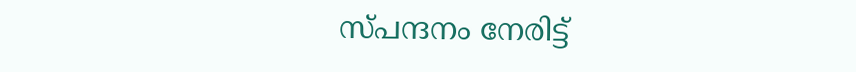സ്പന്ദനം നേരിട്ട്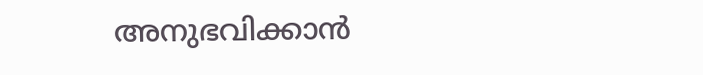അനുഭവിക്കാൻ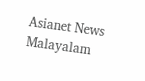Asianet News Malayalam